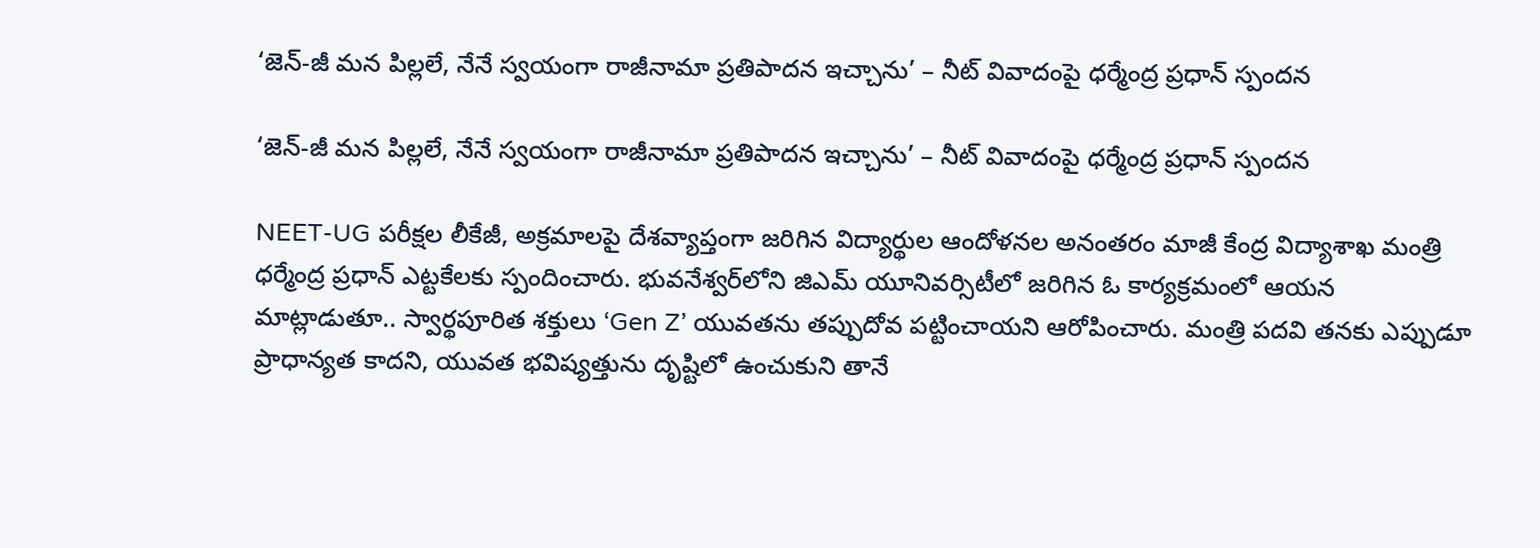‘జెన్-జీ మన పిల్లలే, నేనే స్వయంగా రాజీనామా ప్రతిపాదన ఇచ్చాను’ – నీట్ వివాదంపై ధర్మేంద్ర ప్రధాన్ స్పందన

‘జెన్-జీ మన పిల్లలే, నేనే స్వయంగా రాజీనామా ప్రతిపాదన ఇచ్చాను’ – నీట్ వివాదంపై ధర్మేంద్ర ప్రధాన్ స్పందన

NEET-UG పరీక్షల లీకేజీ, అక్రమాలపై దేశవ్యాప్తంగా జరిగిన విద్యార్థుల ఆందోళనల అనంతరం మాజీ కేంద్ర విద్యాశాఖ మంత్రి ధర్మేంద్ర ప్రధాన్ ఎట్టకేలకు స్పందించారు. భువనేశ్వర్‌లోని జిఎమ్ యూనివర్సిటీలో జరిగిన ఓ కార్యక్రమంలో ఆయన మాట్లాడుతూ.. స్వార్థపూరిత శక్తులు ‘Gen Z’ యువతను తప్పుదోవ పట్టించాయని ఆరోపించారు. మంత్రి పదవి తనకు ఎప్పుడూ ప్రాధాన్యత కాదని, యువత భవిష్యత్తును దృష్టిలో ఉంచుకుని తానే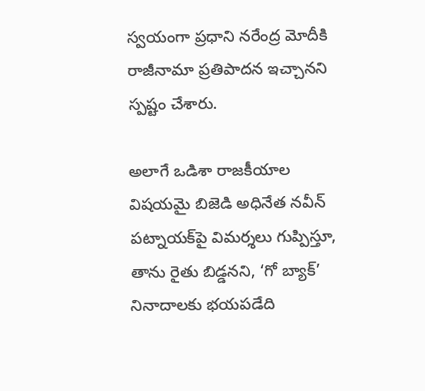స్వయంగా ప్రధాని నరేంద్ర మోదీకి రాజీనామా ప్రతిపాదన ఇచ్చానని స్పష్టం చేశారు.

అలాగే ఒడిశా రాజకీయాల విషయమై బిజెడి అధినేత నవీన్ పట్నాయక్‌పై విమర్శలు గుప్పిస్తూ, తాను రైతు బిడ్డనని, ‘గో బ్యాక్’ నినాదాలకు భయపడేది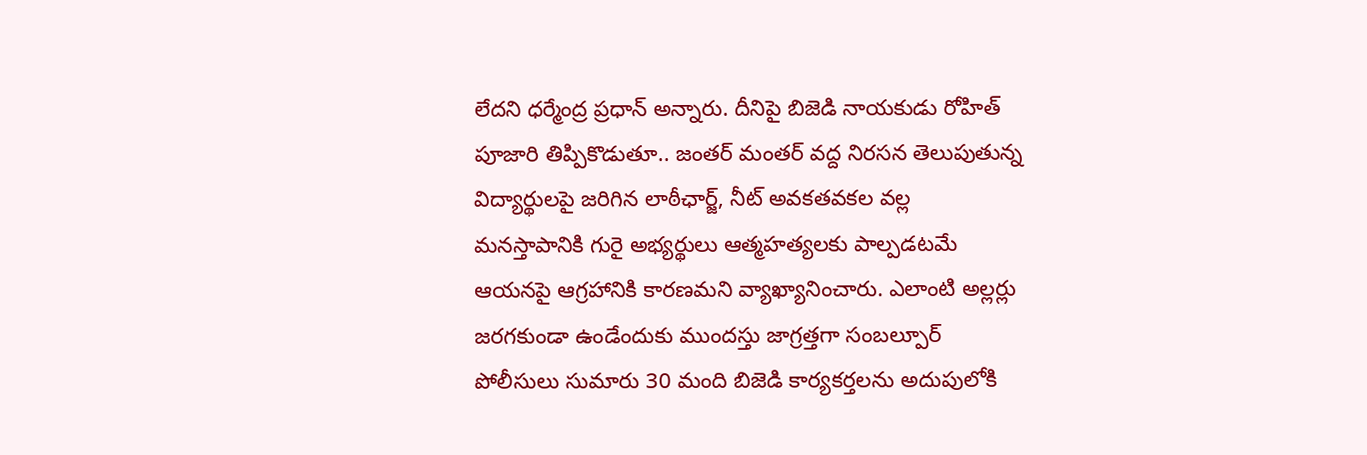లేదని ధర్మేంద్ర ప్రధాన్ అన్నారు. దీనిపై బిజెడి నాయకుడు రోహిత్ పూజారి తిప్పికొడుతూ.. జంతర్ మంతర్ వద్ద నిరసన తెలుపుతున్న విద్యార్థులపై జరిగిన లాఠీఛార్జ్, నీట్ అవకతవకల వల్ల మనస్తాపానికి గురై అభ్యర్థులు ఆత్మహత్యలకు పాల్పడటమే ఆయనపై ఆగ్రహానికి కారణమని వ్యాఖ్యానించారు. ఎలాంటి అల్లర్లు జరగకుండా ఉండేందుకు ముందస్తు జాగ్రత్తగా సంబల్పూర్ పోలీసులు సుమారు 30 మంది బిజెడి కార్యకర్తలను అదుపులోకి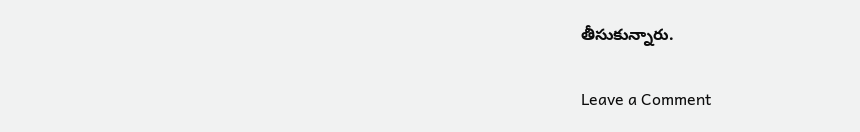తీసుకున్నారు.

Leave a Comment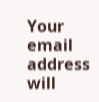Your email address will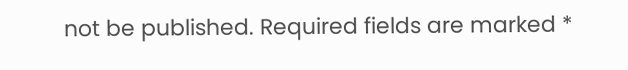not be published. Required fields are marked *